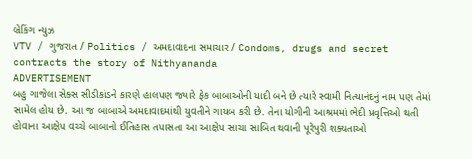બ્રેકિંગ ન્યુઝ
VTV / ગુજરાત / Politics / અમદાવાદના સમાચાર / Condoms, drugs and secret contracts the story of Nithyananda
ADVERTISEMENT
બહુ ગાજેલા સેક્સ સીડીકાંડને કારણે હાલપણ જ્યારે ફેક બાબાઓની યાદી બને છે ત્યારે સ્વામી નિત્યાનંદનું નામ પણ તેમાં સામેલ હોય છે. આ જ બાબાએ અમદાવાદમાંથી યુવતીને ગાયબ કરી છે. તેના યોગીની આશ્રમમાં ભેદી પ્રવૃત્તિઓ થતી હોવાના આક્ષેપ વચ્ચે બાબાનો ઈતિહાસ તપાસતા આ આક્ષેપ સાચા સાબિત થવાની પૂરેપુરી શક્યતાઓ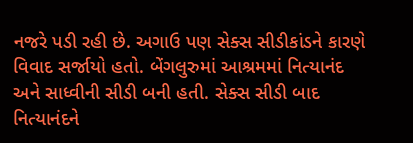નજરે પડી રહી છે. અગાઉ પણ સેક્સ સીડીકાંડને કારણે વિવાદ સર્જાયો હતો. બેંગલુરુમાં આશ્રમમાં નિત્યાનંદ અને સાધ્વીની સીડી બની હતી. સેક્સ સીડી બાદ નિત્યાનંદને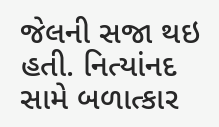જેલની સજા થઇ હતી. નિત્યાંનદ સામે બળાત્કાર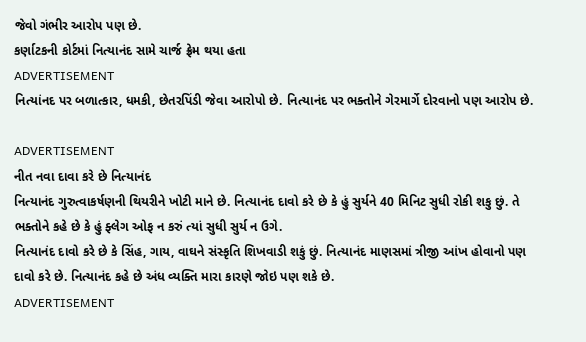જેવો ગંભીર આરોપ પણ છે.
કર્ણાટકની કોર્ટમાં નિત્યાનંદ સામે ચાર્જ ફ્રેમ થયા હતા
ADVERTISEMENT
નિત્યાંનદ પર બળાત્કાર, ધમકી, છેતરપિંડી જેવા આરોપો છે. નિત્યાનંદ પર ભક્તોને ગેરમાર્ગે દોરવાનો પણ આરોપ છે.

ADVERTISEMENT
નીત નવા દાવા કરે છે નિત્યાનંદ
નિત્યાનંદ ગુરુત્વાકર્ષણની થિયરીને ખોટી માને છે. નિત્યાનંદ દાવો કરે છે કે હું સુર્યને 40 મિનિટ સુધી રોકી શકુ છું. તે ભક્તોને કહે છે કે હું ફ્લેગ ઓફ ન કરું ત્યાં સુધી સુર્ય ન ઉગે.
નિત્યાનંદ દાવો કરે છે કે સિંહ, ગાય, વાઘને સંસ્કૃતિ શિખવાડી શકું છું. નિત્યાનંદ માણસમાં ત્રીજી આંખ હોવાનો પણ દાવો કરે છે. નિત્યાનંદ કહે છે અંધ વ્યક્તિ મારા કારણે જોઇ પણ શકે છે.
ADVERTISEMENT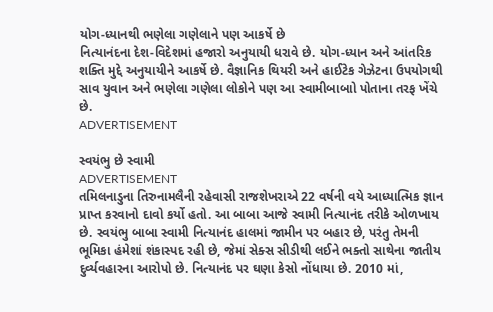યોગ-ધ્યાનથી ભણેલા ગણેલાને પણ આકર્ષે છે
નિત્યાનંદના દેશ-વિદેશમાં હજારો અનુયાયી ધરાવે છે. યોગ-ધ્યાન અને આંતરિક શક્તિ મુદ્દે અનુયાયીને આકર્ષે છે. વૈજ્ઞાનિક થિયરી અને હાઈટેક ગેઝેટના ઉપયોગથી સાવ યુવાન અને ભણેલા ગણેલા લોકોને પણ આ સ્વામીબાબાો પોતાના તરફ ખેંચે છે.
ADVERTISEMENT

સ્વયંભુ છે સ્વામી
ADVERTISEMENT
તમિલનાડુના તિરુનામલૈની રહેવાસી રાજશેખરાએ 22 વર્ષની વયે આધ્યાત્મિક જ્ઞાન પ્રાપ્ત કરવાનો દાવો કર્યો હતો. આ બાબા આજે સ્વામી નિત્યાનંદ તરીકે ઓળખાય છે. સ્વયંભુ બાબા સ્વામી નિત્યાનંદ હાલમાં જામીન પર બહાર છે, પરંતુ તેમની ભૂમિકા હંમેશાં શંકાસ્પદ રહી છે, જેમાં સેક્સ સીડીથી લઈને ભક્તો સાથેના જાતીય દુર્વ્યવહારના આરોપો છે. નિત્યાનંદ પર ઘણા કેસો નોંધાયા છે. 2010 માં,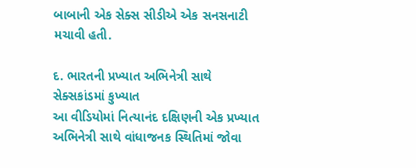બાબાની એક સેક્સ સીડીએ એક સનસનાટી મચાવી હતી.

દ. ભારતની પ્રખ્યાત અભિનેત્રી સાથે સેક્સકાંડમાં કુખ્યાત
આ વીડિયોમાં નિત્યાનંદ દક્ષિણની એક પ્રખ્યાત અભિનેત્રી સાથે વાંધાજનક સ્થિતિમાં જોવા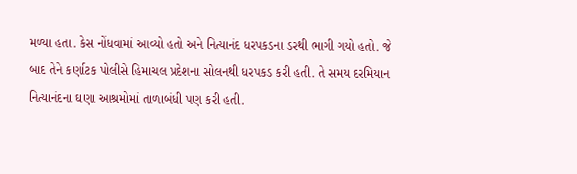મળ્યા હતા. કેસ નોંધવામાં આવ્યો હતો અને નિત્યાનંદ ધરપકડના ડરથી ભાગી ગયો હતો. જે બાદ તેને કર્ણાટક પોલીસે હિમાચલ પ્રદેશના સોલનથી ધરપકડ કરી હતી. તે સમય દરમિયાન નિત્યાનંદના ઘણા આશ્રમોમાં તાળાબંધી પણ કરી હતી.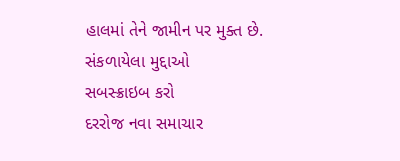હાલમાં તેને જામીન પર મુક્ત છે.
સંકળાયેલા મુદ્દાઓ
સબસ્ક્રાઇબ કરો
દરરોજ નવા સમાચાર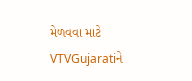મેળવવા માટે VTVGujaratiને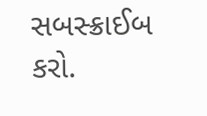સબસ્ક્રાઈબ કરો.